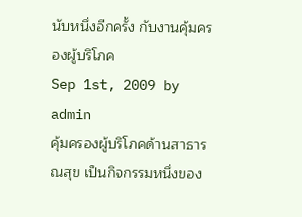นับหนึ่งอีกครั้ง กับงานคุ้มครองผู้บริโภค
Sep 1st, 2009 by admin
คุ้มครองผู้บริโภคด้านสาธารณสุข เป็นกิจกรรมหนึ่งของ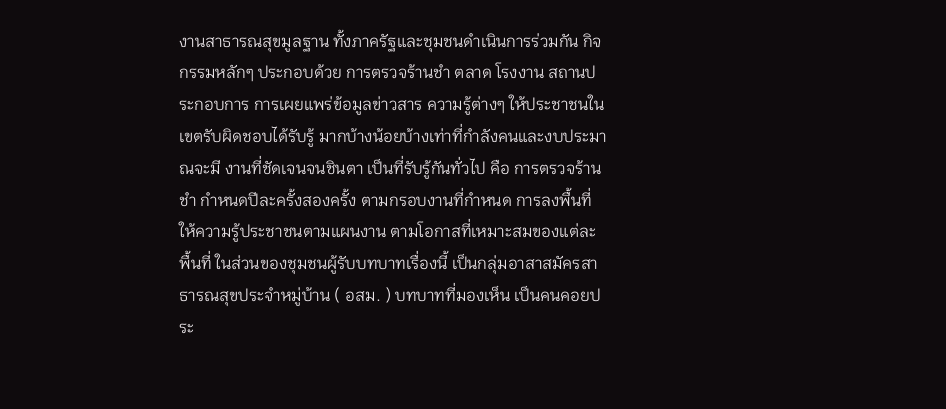งานสาธารณสุขมูลฐาน ทั้งภาครัฐและชุมชนดำเนินการร่วมกัน กิจกรรมหลักๆ ประกอบด้วย การตรวจร้านชำ ตลาด โรงงาน สถานประกอบการ การเผยแพร่ข้อมูลข่าวสาร ความรู้ต่างๆ ให้ประชาชนในเขตรับผิดชอบได้รับรู้ มากบ้างน้อยบ้างเท่าที่กำลังคนและงบประมาณจะมี งานที่ชัดเจนจนชินตา เป็นที่รับรู้กันทั่วไป คือ การตรวจร้านชำ กำหนดปีละครั้งสองครั้ง ตามกรอบงานที่กำหนด การลงพื้นที่ให้ความรู้ประชาชนตามแผนงาน ตามโอกาสที่เหมาะสมของแต่ละพื้นที่ ในส่วนของชุมชนผู้รับบทบาทเรื่องนี้ เป็นกลุ่มอาสาสมัครสาธารณสุขประจำหมู่บ้าน ( อสม. ) บทบาทที่มองเห็น เป็นคนคอยประ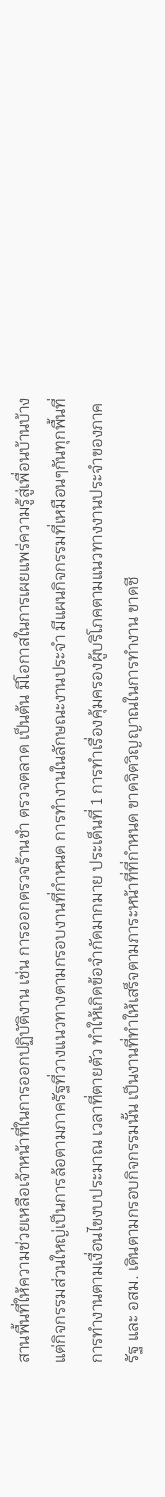สานพื้นที่ให้ความช่วยเหลือเจ้าหน้าที่ในการออกปฏิบัติงาน เช่น การออกตรวจร้านชำ ตรวจตลาด เป็นต้น มีโอกาสในการเผยแพร่ความรู้สู่เพื่อนบ้านบ้าง แต่กิจกรรมส่วนใหญ่เป็นการล้อตามภาครัฐที่วางแนวทางตามกรอบงานที่กำหนด การทำงานในลักษณะงานประจำ มีแผนกิจกรรมที่เหมือนๆกันทุกพื้นที่ การทำงานตามเงื่อนไขงบประมาณ เวลาที่ตายตัว ทำให้เกิดข้อจำกัดมากมาย ประเด็นที่ 1 การทำเรื่องคุ้มครองผู้บริโภคตามแนวทางงานประจำของภาครัฐ และ อสม. เดินตามกรอบกิจกรรมนั้น เป็นงานที่ทำให้เสร็จตามภาระหน้าที่ที่กำหนด ขาดจิตวิญญาณในการทำงาน ขาดชี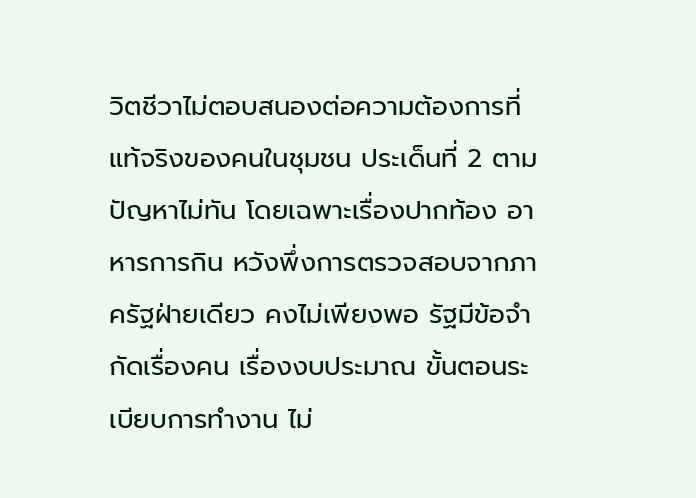วิตชีวาไม่ตอบสนองต่อความต้องการที่แท้จริงของคนในชุมชน ประเด็นที่ 2 ตามปัญหาไม่ทัน โดยเฉพาะเรื่องปากท้อง อาหารการกิน หวังพึ่งการตรวจสอบจากภาครัฐฝ่ายเดียว คงไม่เพียงพอ รัฐมีข้อจำกัดเรื่องคน เรื่องงบประมาณ ขั้นตอนระเบียบการทำงาน ไม่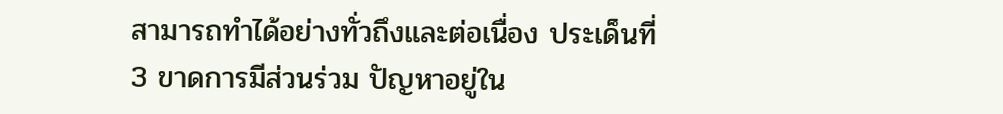สามารถทำได้อย่างทั่วถึงและต่อเนื่อง ประเด็นที่ 3 ขาดการมีส่วนร่วม ปัญหาอยู่ใน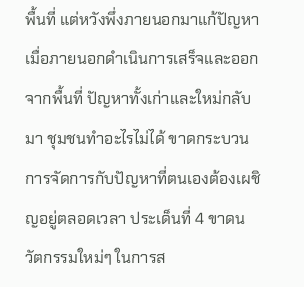พื้นที่ แต่หวังพึ่งภายนอกมาแก้ปัญหา เมื่อภายนอกดำเนินการเสร็จและออกจากพื้นที่ ปัญหาทั้งเก่าและใหม่กลับมา ชุมชนทำอะไรไม่ได้ ขาดกระบวนการจัดการกับปัญหาที่ตนเองต้องเผชิญอยู่ตลอดเวลา ประเด็นที่ 4 ขาดนวัตกรรมใหม่ๆ ในการส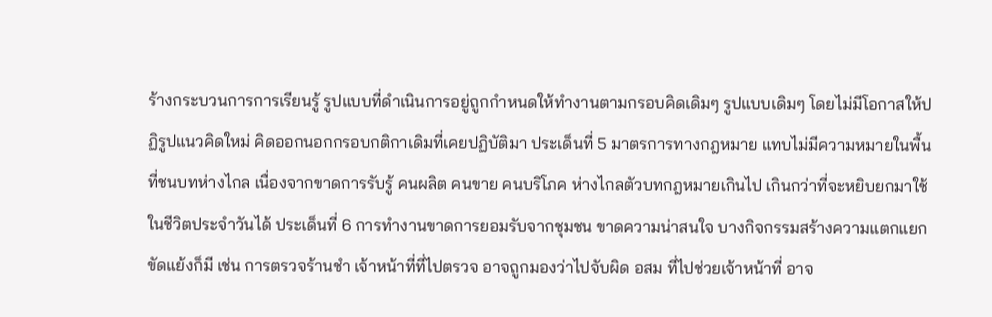ร้างกระบวนการการเรียนรู้ รูปแบบที่ดำเนินการอยู่ถูกกำหนดให้ทำงานตามกรอบคิดเดิมๆ รูปแบบเดิมๆ โดยไม่มีโอกาสให้ปฏิรูปแนวคิดใหม่ คิดออกนอกกรอบกติกาเดิมที่เคยปฏิบัติมา ประเด็นที่ 5 มาตรการทางกฎหมาย แทบไม่มีความหมายในพื้นที่ชนบทห่างไกล เนื่องจากขาดการรับรู้ คนผลิต คนขาย คนบริโภค ห่างไกลตัวบทกฎหมายเกินไป เกินกว่าที่จะหยิบยกมาใช้ในชีวิตประจำวันได้ ประเด็นที่ 6 การทำงานขาดการยอมรับจากชุมชน ขาดความน่าสนใจ บางกิจกรรมสร้างความแตกแยก ขัดแย้งก็มี เช่น การตรวจร้านชำ เจ้าหน้าที่ที่ไปตรวจ อาจถูกมองว่าไปจับผิด อสม ที่ไปช่วยเจ้าหน้าที่ อาจ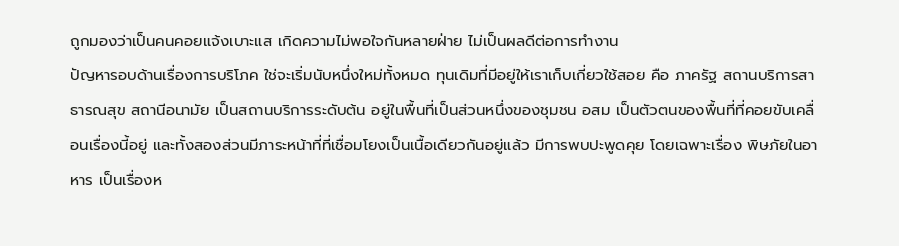ถูกมองว่าเป็นคนคอยแจ้งเบาะแส เกิดความไม่พอใจกันหลายฝ่าย ไม่เป็นผลดีต่อการทำงาน
ปัญหารอบด้านเรื่องการบริโภค ใช่จะเริ่มนับหนึ่งใหม่ทั้งหมด ทุนเดิมที่มีอยู่ให้เราเก็บเกี่ยวใช้สอย คือ ภาครัฐ สถานบริการสาธารณสุข สถานีอนามัย เป็นสถานบริการระดับต้น อยู่ในพื้นที่เป็นส่วนหนึ่งของชุมชน อสม เป็นตัวตนของพื้นที่ที่คอยขับเคลื่อนเรื่องนี้อยู่ และทั้งสองส่วนมีภาระหน้าที่ที่เชื่อมโยงเป็นเนื้อเดียวกันอยู่แล้ว มีการพบปะพูดคุย โดยเฉพาะเรื่อง พิษภัยในอาหาร เป็นเรื่องห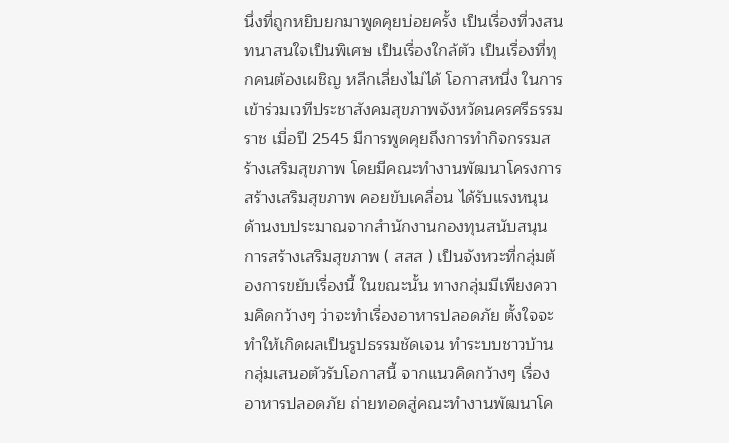นึ่งที่ถูกหยิบยกมาพูดคุยบ่อยครั้ง เป็นเรื่องที่วงสนทนาสนใจเป็นพิเศษ เป็นเรื่องใกล้ตัว เป็นเรื่องที่ทุกคนต้องเผชิญ หลีกเลี่ยงไม่ได้ โอกาสหนึ่ง ในการเข้าร่วมเวทีประชาสังคมสุขภาพจังหวัดนครศรีธรรมราช เมื่อปี 2545 มีการพูดคุยถึงการทำกิจกรรมสร้างเสริมสุขภาพ โดยมีคณะทำงานพัฒนาโครงการสร้างเสริมสุขภาพ คอยขับเคลื่อน ได้รับแรงหนุนด้านงบประมาณจากสำนักงานกองทุนสนับสนุนการสร้างเสริมสุขภาพ ( สสส ) เป็นจังหวะที่กลุ่มต้องการขยับเรื่องนี้ ในขณะนั้น ทางกลุ่มมีเพียงความคิดกว้างๆ ว่าจะทำเรื่องอาหารปลอดภัย ตั้งใจจะทำให้เกิดผลเป็นรูปธรรมชัดเจน ทำระบบชาวบ้าน กลุ่มเสนอตัวรับโอกาสนี้ จากแนวคิดกว้างๆ เรื่องอาหารปลอดภัย ถ่ายทอดสู่คณะทำงานพัฒนาโค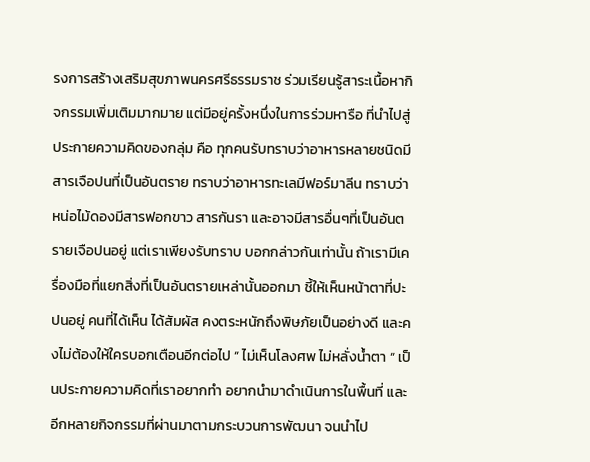รงการสร้างเสริมสุขภาพนครศรีธรรมราช ร่วมเรียนรู้สาระเนื้อหากิจกรรมเพิ่มเติมมากมาย แต่มีอยู่ครั้งหนึ่งในการร่วมหารือ ที่นำไปสู่ประกายความคิดของกลุ่ม คือ ทุกคนรับทราบว่าอาหารหลายชนิดมีสารเจือปนที่เป็นอันตราย ทราบว่าอาหารทะเลมีฟอร์มาลีน ทราบว่าหน่อไม้ดองมีสารฟอกขาว สารกันรา และอาจมีสารอื่นๆที่เป็นอันตรายเจือปนอยู่ แต่เราเพียงรับทราบ บอกกล่าวกันเท่านั้น ถ้าเรามีเครื่องมือที่แยกสิ่งที่เป็นอันตรายเหล่านั้นออกมา ชี้ให้เห็นหน้าตาที่ปะปนอยู่ คนที่ได้เห็น ได้สัมผัส คงตระหนักถึงพิษภัยเป็นอย่างดี และคงไม่ต้องให้ใครบอกเตือนอีกต่อไป “ ไม่เห็นโลงศพ ไม่หลั่งน้ำตา “ เป็นประกายความคิดที่เราอยากทำ อยากนำมาดำเนินการในพื้นที่ และอีกหลายกิจกรรมที่ผ่านมาตามกระบวนการพัฒนา จนนำไป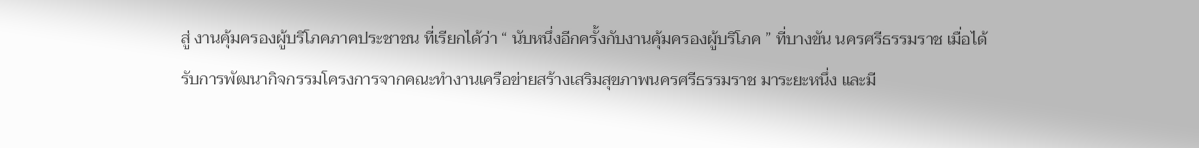สู่ งานคุ้มครองผู้บริโภคภาคประชาชน ที่เรียกได้ว่า “ นับหนึ่งอีกครั้งกับงานคุ้มครองผู้บริโภค ” ที่บางขัน นครศรีธรรมราช เมื่อได้รับการพัฒนากิจกรรมโครงการจากคณะทำงานเครือข่ายสร้างเสริมสุขภาพนครศรีธรรมราช มาระยะหนึ่ง และมี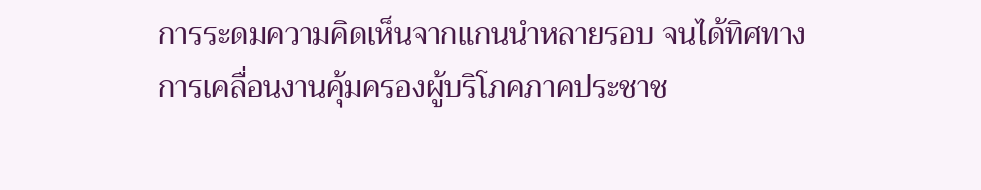การระดมความคิดเห็นจากแกนนำหลายรอบ จนได้ทิศทางการเคลื่อนงานคุ้มครองผู้บริโภคภาคประชาช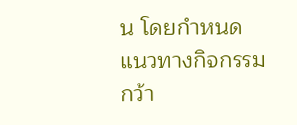น โดยกำหนดแนวทางกิจกรรมกว้า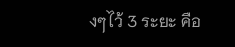งๆไว้ 3 ระยะ คือ